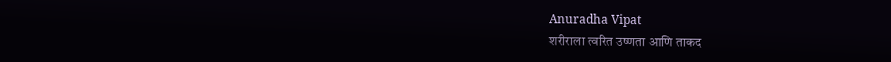Anuradha Vipat
शरीराला त्वरित उष्णता आणि ताकद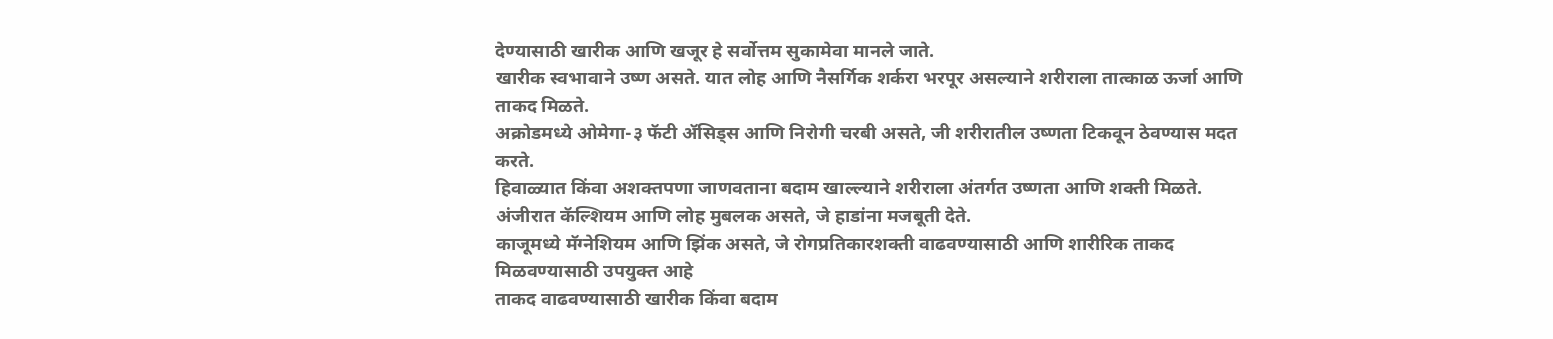देण्यासाठी खारीक आणि खजूर हे सर्वोत्तम सुकामेवा मानले जाते.
खारीक स्वभावाने उष्ण असते. यात लोह आणि नैसर्गिक शर्करा भरपूर असल्याने शरीराला तात्काळ ऊर्जा आणि ताकद मिळते.
अक्रोडमध्ये ओमेगा-३ फॅटी ॲसिड्स आणि निरोगी चरबी असते, जी शरीरातील उष्णता टिकवून ठेवण्यास मदत करते.
हिवाळ्यात किंवा अशक्तपणा जाणवताना बदाम खाल्ल्याने शरीराला अंतर्गत उष्णता आणि शक्ती मिळते.
अंजीरात कॅल्शियम आणि लोह मुबलक असते, जे हाडांना मजबूती देते.
काजूमध्ये मॅग्नेशियम आणि झिंक असते, जे रोगप्रतिकारशक्ती वाढवण्यासाठी आणि शारीरिक ताकद मिळवण्यासाठी उपयुक्त आहे
ताकद वाढवण्यासाठी खारीक किंवा बदाम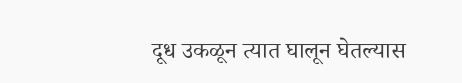दूध उकळून त्यात घालून घेतल्यास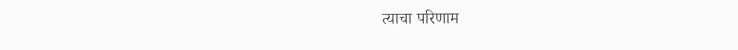त्याचा परिणाम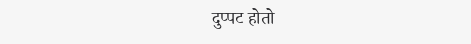दुप्पट होतो